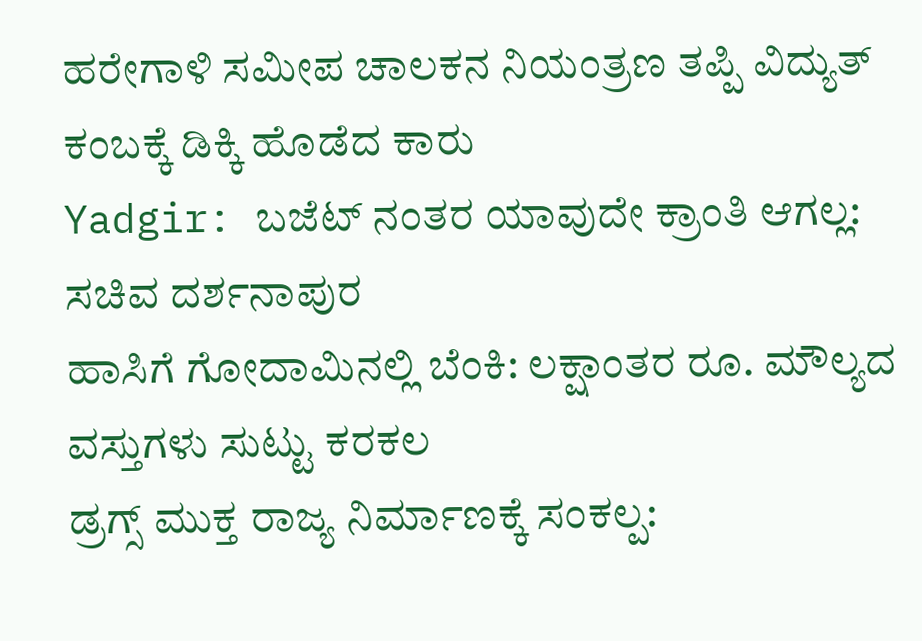ಹರೇಗಾಳಿ ಸಮೀಪ ಚಾಲಕನ ನಿಯಂತ್ರಣ ತಪ್ಪಿ ವಿದ್ಯುತ್ ಕಂಬಕ್ಕೆ ಡಿಕ್ಕಿ ಹೊಡೆದ ಕಾರು
Yadgir: ಬಜೆಟ್ ನಂತರ ಯಾವುದೇ ಕ್ರಾಂತಿ ಆಗಲ್ಲ: ಸಚಿವ ದರ್ಶನಾಪುರ
ಹಾಸಿಗೆ ಗೋದಾಮಿನಲ್ಲಿ ಬೆಂಕಿ: ಲಕ್ಷಾಂತರ ರೂ. ಮೌಲ್ಯದ ವಸ್ತುಗಳು ಸುಟ್ಟು ಕರಕಲ
ಡ್ರಗ್ಸ್ ಮುಕ್ತ ರಾಜ್ಯ ನಿರ್ಮಾಣಕ್ಕೆ ಸಂಕಲ್ಪ: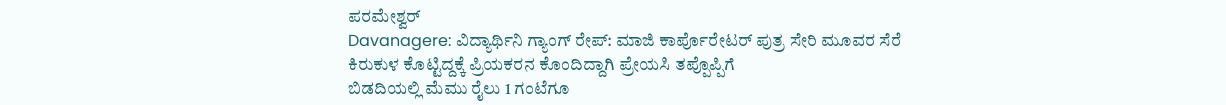ಪರಮೇಶ್ವರ್
Davanagere: ವಿದ್ಯಾರ್ಥಿನಿ ಗ್ಯಾಂಗ್ ರೇಪ್: ಮಾಜಿ ಕಾರ್ಪೊರೇಟರ್ ಪುತ್ರ ಸೇರಿ ಮೂವರ ಸೆರೆ
ಕಿರುಕುಳ ಕೊಟ್ಟಿದ್ದಕ್ಕೆ ಪ್ರಿಯಕರನ ಕೊಂದಿದ್ದಾಗಿ ಪ್ರೇಯಸಿ ತಪ್ಪೊಪ್ಪಿಗೆ
ಬಿಡದಿಯಲ್ಲಿ ಮೆಮು ರೈಲು 1 ಗಂಟೆಗೂ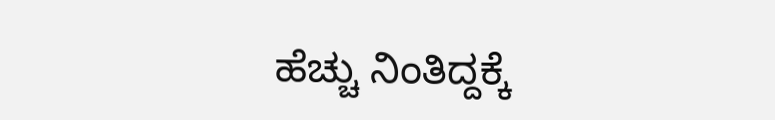ಹೆಚ್ಚು ನಿಂತಿದ್ದಕ್ಕೆ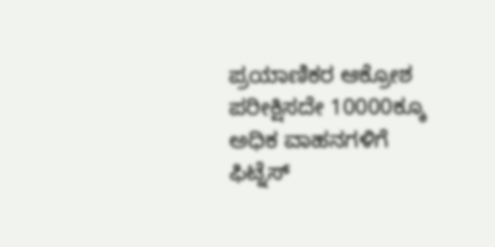ಪ್ರಯಾಣಿಕರ ಆಕ್ರೋಶ
ಪರೀಕ್ಷಿಸದೇ 10000ಕ್ಕೂ ಅಧಿಕ ವಾಹನಗಳಿಗೆ ಫಿಟ್ನೆಸ್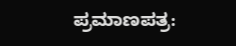ಪ್ರಮಾಣಪತ್ರ: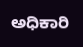ಅಧಿಕಾರಿ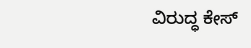ವಿರುದ್ಧ ಕೇಸ್